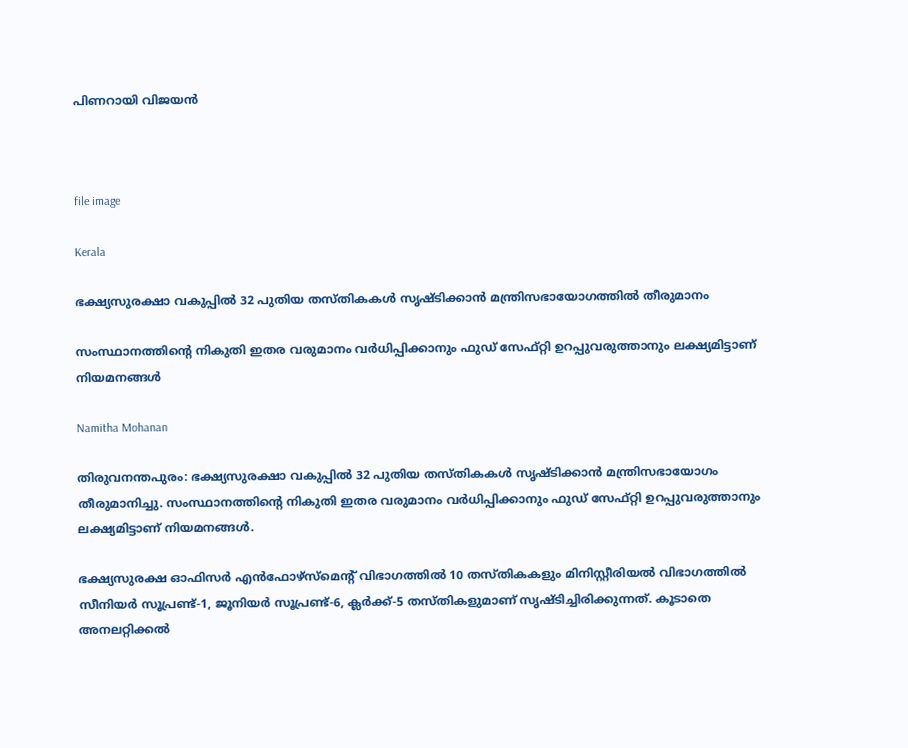പിണറായി വിജയൻ



file image

Kerala

ഭക്ഷ്യസുരക്ഷാ വകുപ്പിൽ 32 പുതിയ തസ്തികകൾ സൃഷ്ടിക്കാൻ മന്ത്രിസഭായോഗത്തിൽ തീരുമാനം

സംസ്ഥാനത്തിന്‍റെ നികുതി ഇതര വരുമാനം വർധിപ്പിക്കാനും ഫുഡ് സേഫ്റ്റി ഉറപ്പുവരുത്താനും ലക്ഷ്യമിട്ടാണ് നിയമനങ്ങൾ

Namitha Mohanan

തിരുവനന്തപുരം: ഭക്ഷ്യസുരക്ഷാ വകുപ്പിൽ 32 പുതിയ തസ്തികകൾ സൃഷ്ടിക്കാൻ മന്ത്രിസഭായോഗം തീരുമാനിച്ചു. സംസ്ഥാനത്തിന്‍റെ നികുതി ഇതര വരുമാനം വർധിപ്പിക്കാനും ഫുഡ് സേഫ്റ്റി ഉറപ്പുവരുത്താനും ലക്ഷ്യമിട്ടാണ് നിയമനങ്ങൾ.

ഭക്ഷ്യസുരക്ഷ ഓഫിസർ എൻഫോഴ്സ്മെന്‍റ് വിഭാഗത്തിൽ 10 തസ്തികകളും മിനിസ്റ്റീരിയൽ വിഭാഗത്തിൽ സീനിയർ സൂപ്രണ്ട്-1, ജൂനിയർ സൂപ്രണ്ട്-6, ക്ലർക്ക്-5 തസ്തികളുമാണ് സൃഷ്ടിച്ചിരിക്കുന്നത്. കൂടാതെ അനലറ്റിക്കൽ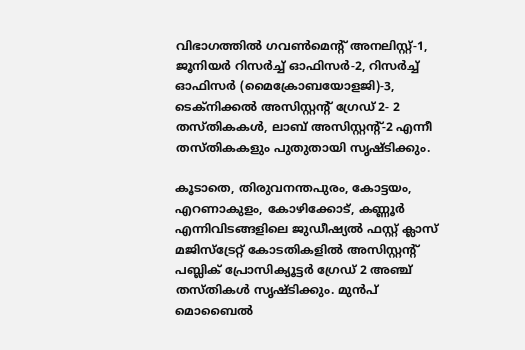വിഭാഗത്തിൽ ഗവൺമെന്‍റ് അനലിസ്റ്റ്-1, ജൂനിയർ റിസർച്ച് ഓഫിസർ-2, റിസർച്ച് ഓഫിസർ (മൈക്രോബയോളജി)-3, ടെക്നിക്കൽ അസിസ്റ്റന്‍റ് ഗ്രേഡ് 2- 2 തസ്തികകൾ, ലാബ് അസിസ്റ്റന്‍റ്-2 എന്നീ തസ്തികകളും പുതുതായി സൃഷ്ടിക്കും.

കൂടാതെ, തിരുവനന്തപുരം, കോട്ടയം, എറണാകുളം, കോഴിക്കോട്, കണ്ണൂർ എന്നിവിടങ്ങളിലെ ജുഡീഷ്യൽ ഫസ്റ്റ് ക്ലാസ് മജിസ്ട്രേറ്റ് കോടതികളിൽ അസിസ്റ്റന്‍റ് പബ്ലിക് പ്രോസിക്യൂട്ടർ ഗ്രേഡ് 2 അഞ്ച് തസ്തികൾ സൃഷ്ടിക്കും. മുൻപ് മൊബൈൽ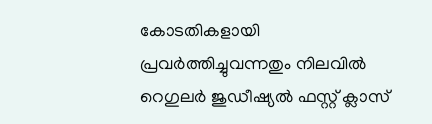കോടതികളായി പ്രവർത്തിച്ചുവന്നതും നിലവിൽ റെഗുലർ ജുഡീഷ്യൽ ഫസ്റ്റ് ക്ലാസ്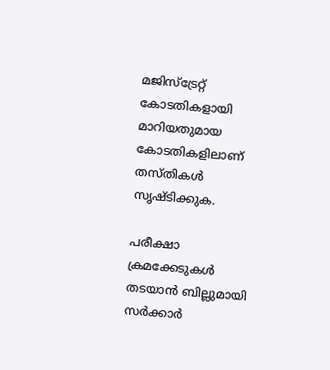മജിസ്ട്രേറ്റ് കോടതികളായി മാറിയതുമായ കോടതികളിലാണ് തസ്തികൾ സൃഷ്ടിക്കുക.

പരീക്ഷാ ക്രമക്കേടുകൾ തടയാൻ ബില്ലുമായി സർക്കാർ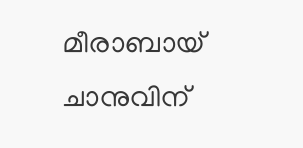മീരാബായ് ചാനുവിന്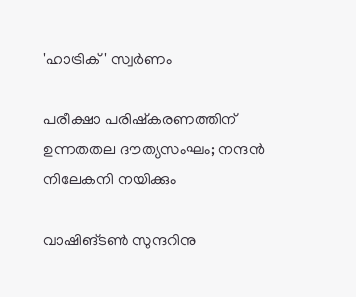'ഹാട്രിക്' സ്വർണം

പരീക്ഷാ പരിഷ്കരണത്തിന് ഉന്നതതല ദൗത്യസംഘം; നന്ദൻ നിലേകനി നയിക്കും

വാഷിങ്ടൺ സുന്ദറിനു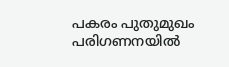പകരം പുതുമുഖം പരിഗണനയിൽ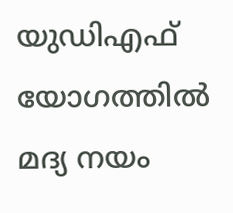യുഡിഎഫ് യോഗത്തിൽ മദ്യ നയം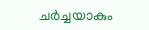ചർച്ചയാകും